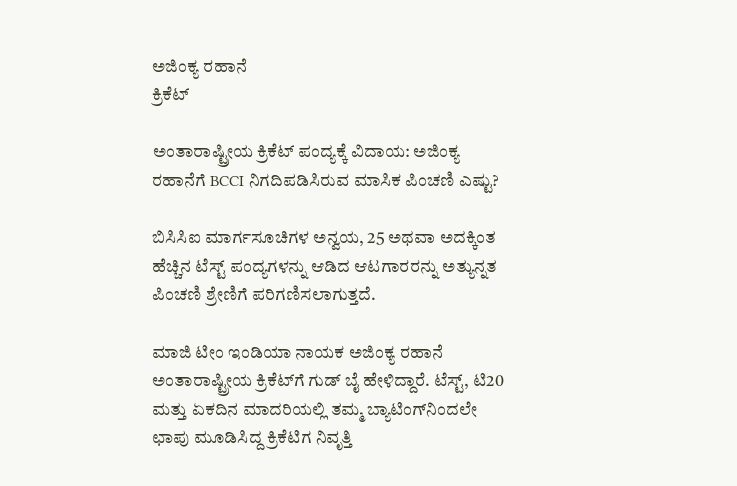ಅಜಿಂಕ್ಯ ರಹಾನೆ
ಕ್ರಿಕೆಟ್

ಅಂತಾರಾಷ್ಟ್ರೀಯ ಕ್ರಿಕೆಟ್ ಪಂದ್ಯಕ್ಕೆ ವಿದಾಯ: ಅಜಿಂಕ್ಯ ರಹಾನೆಗೆ BCCI ನಿಗದಿಪಡಿಸಿರುವ ಮಾಸಿಕ ಪಿಂಚಣಿ ಎಷ್ಟು?

ಬಿಸಿಸಿಐ ಮಾರ್ಗಸೂಚಿಗಳ ಅನ್ವಯ, 25 ಅಥವಾ ಅದಕ್ಕಿಂತ ಹೆಚ್ಚಿನ ಟೆಸ್ಟ್ ಪಂದ್ಯಗಳನ್ನು ಆಡಿದ ಆಟಗಾರರನ್ನು ಅತ್ಯುನ್ನತ ಪಿಂಚಣಿ ಶ್ರೇಣಿಗೆ ಪರಿಗಣಿಸಲಾಗುತ್ತದೆ.

ಮಾಜಿ ಟೀಂ ಇಂಡಿಯಾ ನಾಯಕ ಅಜಿಂಕ್ಯ ರಹಾನೆ ಅಂತಾರಾಷ್ಟ್ರೀಯ ಕ್ರಿಕೆಟ್‌ಗೆ ಗುಡ್ ಬೈ ಹೇಳಿದ್ದಾರೆ. ಟೆಸ್ಟ್, ಟಿ20 ಮತ್ತು ಏಕದಿನ ಮಾದರಿಯಲ್ಲಿ ತಮ್ಮ ಬ್ಯಾಟಿಂಗ್‌ನಿಂದಲೇ ಛಾಪು ಮೂಡಿಸಿದ್ದ ಕ್ರಿಕೆಟಿಗ ನಿವೃತ್ತಿ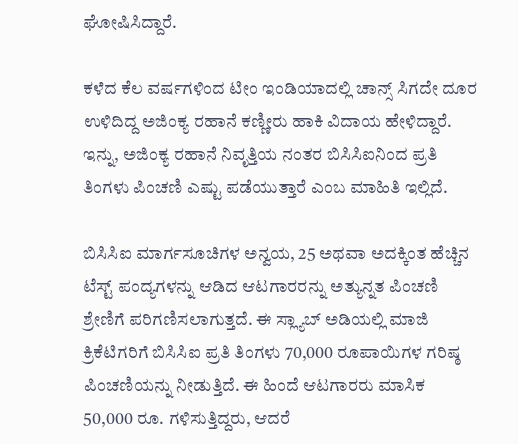ಘೋಷಿಸಿದ್ದಾರೆ.

ಕಳೆದ ಕೆಲ ವರ್ಷಗಳಿಂದ ಟೀಂ ಇಂಡಿಯಾದಲ್ಲಿ ಚಾನ್ಸ್ ಸಿಗದೇ ದೂರ ಉಳಿದಿದ್ದ ಅಜಿಂಕ್ಯ ರಹಾನೆ ಕಣ್ಣೀರು ಹಾಕಿ ವಿದಾಯ ಹೇಳಿದ್ದಾರೆ. ಇನ್ನು, ಅಜಿಂಕ್ಯ ರಹಾನೆ ನಿವೃತ್ತಿಯ ನಂತರ ಬಿಸಿಸಿಐನಿಂದ ಪ್ರತಿ ತಿಂಗಳು ಪಿಂಚಣಿ ಎಷ್ಟು ಪಡೆಯುತ್ತಾರೆ ಎಂಬ ಮಾಹಿತಿ ಇಲ್ಲಿದೆ.

ಬಿಸಿಸಿಐ ಮಾರ್ಗಸೂಚಿಗಳ ಅನ್ವಯ, 25 ಅಥವಾ ಅದಕ್ಕಿಂತ ಹೆಚ್ಚಿನ ಟೆಸ್ಟ್ ಪಂದ್ಯಗಳನ್ನು ಆಡಿದ ಆಟಗಾರರನ್ನು ಅತ್ಯುನ್ನತ ಪಿಂಚಣಿ ಶ್ರೇಣಿಗೆ ಪರಿಗಣಿಸಲಾಗುತ್ತದೆ. ಈ ಸ್ಲ್ಯಾಬ್ ಅಡಿಯಲ್ಲಿ ಮಾಜಿ ಕ್ರಿಕೆಟಿಗರಿಗೆ ಬಿಸಿಸಿಐ ಪ್ರತಿ ತಿಂಗಳು 70,000 ರೂಪಾಯಿಗಳ ಗರಿಷ್ಠ ಪಿಂಚಣಿಯನ್ನು ನೀಡುತ್ತಿದೆ. ಈ ಹಿಂದೆ ಆಟಗಾರರು ಮಾಸಿಕ 50,000 ರೂ. ಗಳಿಸುತ್ತಿದ್ದರು, ಆದರೆ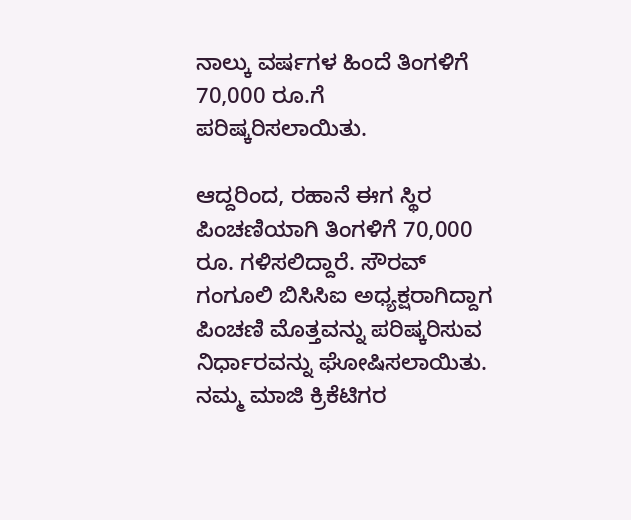ನಾಲ್ಕು ವರ್ಷಗಳ ಹಿಂದೆ ತಿಂಗಳಿಗೆ 70,000 ರೂ.ಗೆ ಪರಿಷ್ಕರಿಸಲಾಯಿತು.

ಆದ್ದರಿಂದ, ರಹಾನೆ ಈಗ ಸ್ಥಿರ ಪಿಂಚಣಿಯಾಗಿ ತಿಂಗಳಿಗೆ 70,000 ರೂ. ಗಳಿಸಲಿದ್ದಾರೆ. ಸೌರವ್ ಗಂಗೂಲಿ ಬಿಸಿಸಿಐ ಅಧ್ಯಕ್ಷರಾಗಿದ್ದಾಗ ಪಿಂಚಣಿ ಮೊತ್ತವನ್ನು ಪರಿಷ್ಕರಿಸುವ ನಿರ್ಧಾರವನ್ನು ಘೋಷಿಸಲಾಯಿತು. ನಮ್ಮ ಮಾಜಿ ಕ್ರಿಕೆಟಿಗರ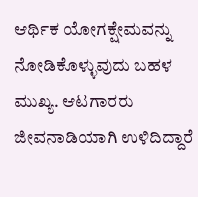ಆರ್ಥಿಕ ಯೋಗಕ್ಷೇಮವನ್ನು ನೋಡಿಕೊಳ್ಳುವುದು ಬಹಳ ಮುಖ್ಯ. ಆಟಗಾರರು ಜೀವನಾಡಿಯಾಗಿ ಉಳಿದಿದ್ದಾರೆ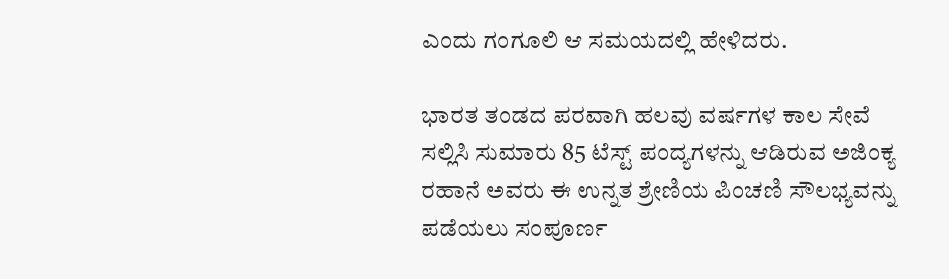ಎಂದು ಗಂಗೂಲಿ ಆ ಸಮಯದಲ್ಲಿ ಹೇಳಿದರು.

ಭಾರತ ತಂಡದ ಪರವಾಗಿ ಹಲವು ವರ್ಷಗಳ ಕಾಲ ಸೇವೆ ಸಲ್ಲಿಸಿ ಸುಮಾರು 85 ಟೆಸ್ಟ್ ಪಂದ್ಯಗಳನ್ನು ಆಡಿರುವ ಅಜಿಂಕ್ಯ ರಹಾನೆ ಅವರು ಈ ಉನ್ನತ ಶ್ರೇಣಿಯ ಪಿಂಚಣಿ ಸೌಲಭ್ಯವನ್ನು ಪಡೆಯಲು ಸಂಪೂರ್ಣ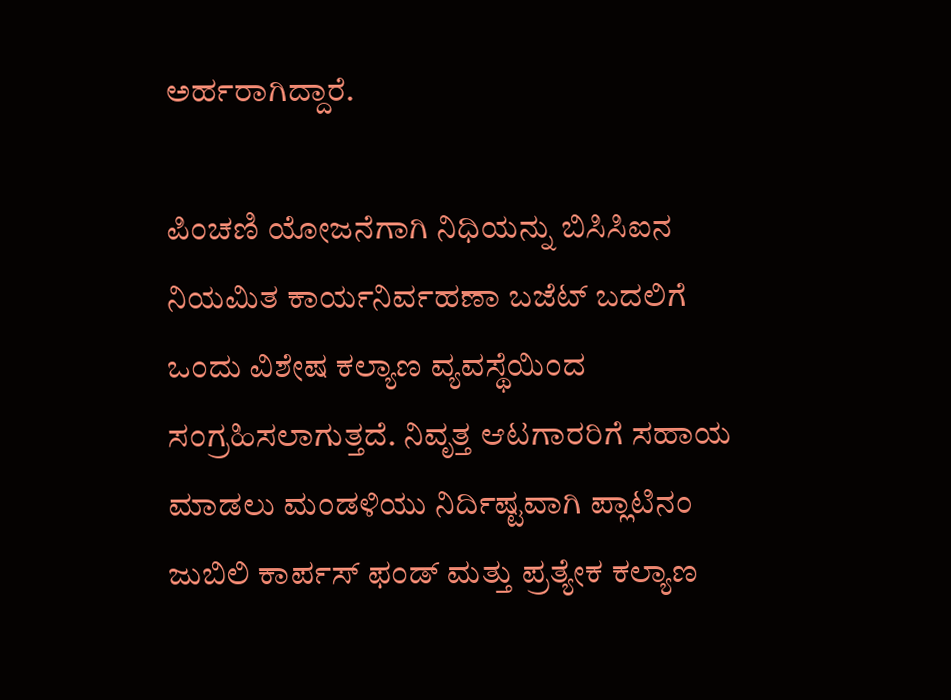ಅರ್ಹರಾಗಿದ್ದಾರೆ.

ಪಿಂಚಣಿ ಯೋಜನೆಗಾಗಿ ನಿಧಿಯನ್ನು ಬಿಸಿಸಿಐನ ನಿಯಮಿತ ಕಾರ್ಯನಿರ್ವಹಣಾ ಬಜೆಟ್ ಬದಲಿಗೆ ಒಂದು ವಿಶೇಷ ಕಲ್ಯಾಣ ವ್ಯವಸ್ಥೆಯಿಂದ ಸಂಗ್ರಹಿಸಲಾಗುತ್ತದೆ. ನಿವೃತ್ತ ಆಟಗಾರರಿಗೆ ಸಹಾಯ ಮಾಡಲು ಮಂಡಳಿಯು ನಿರ್ದಿಷ್ಟವಾಗಿ ಪ್ಲಾಟಿನಂ ಜುಬಿಲಿ ಕಾರ್ಪಸ್ ಫಂಡ್ ಮತ್ತು ಪ್ರತ್ಯೇಕ ಕಲ್ಯಾಣ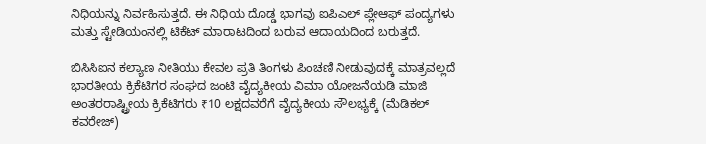ನಿಧಿಯನ್ನು ನಿರ್ವಹಿಸುತ್ತದೆ. ಈ ನಿಧಿಯ ದೊಡ್ಡ ಭಾಗವು ಐಪಿಎಲ್ ಪ್ಲೇಆಫ್ ಪಂದ್ಯಗಳು ಮತ್ತು ಸ್ಟೇಡಿಯಂನಲ್ಲಿ ಟಿಕೆಟ್ ಮಾರಾಟದಿಂದ ಬರುವ ಆದಾಯದಿಂದ ಬರುತ್ತದೆ.

ಬಿಸಿಸಿಐನ ಕಲ್ಯಾಣ ನೀತಿಯು ಕೇವಲ ಪ್ರತಿ ತಿಂಗಳು ಪಿಂಚಣಿ ನೀಡುವುದಕ್ಕೆ ಮಾತ್ರವಲ್ಲದೆ ಭಾರತೀಯ ಕ್ರಿಕೆಟಿಗರ ಸಂಘದ ಜಂಟಿ ವೈದ್ಯಕೀಯ ವಿಮಾ ಯೋಜನೆಯಡಿ ಮಾಜಿ ಅಂತರರಾಷ್ಟ್ರೀಯ ಕ್ರಿಕೆಟಿಗರು ₹10 ಲಕ್ಷದವರೆಗೆ ವೈದ್ಯಕೀಯ ಸೌಲಭ್ಯಕ್ಕೆ (ಮೆಡಿಕಲ್ ಕವರೇಜ್)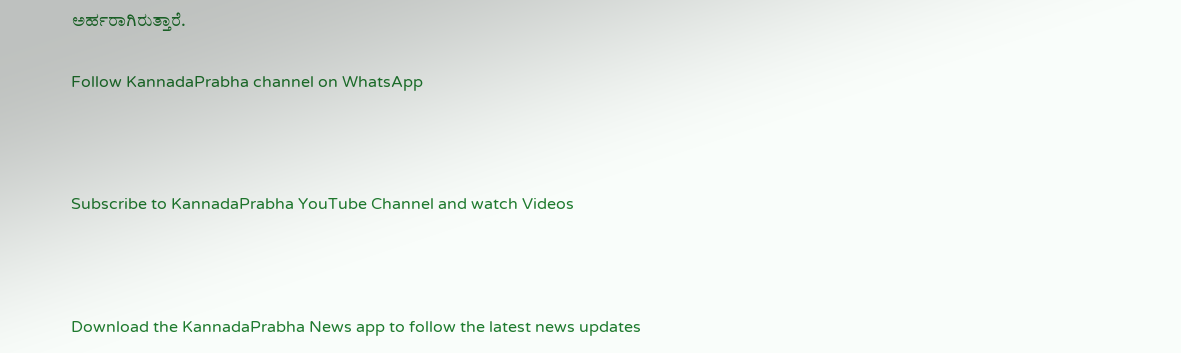ಅರ್ಹರಾಗಿರುತ್ತಾರೆ.

Follow KannadaPrabha channel on WhatsApp



Subscribe to KannadaPrabha YouTube Channel and watch Videos



Download the KannadaPrabha News app to follow the latest news updates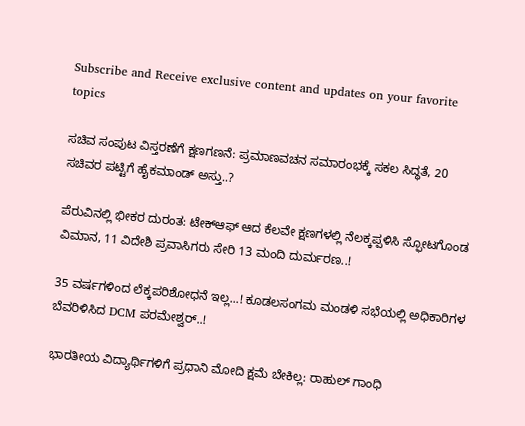Subscribe and Receive exclusive content and updates on your favorite topics

ಸಚಿವ ಸಂಪುಟ ವಿಸ್ತರಣೆಗೆ ಕ್ಷಣಗಣನೆ: ಪ್ರಮಾಣವಚನ ಸಮಾರಂಭಕ್ಕೆ ಸಕಲ ಸಿದ್ಧತೆ, 20 ಸಚಿವರ ಪಟ್ಟಿಗೆ ಹೈಕಮಾಂಡ್ ಅಸ್ತು..?

ಪೆರುವಿನಲ್ಲಿ ಭೀಕರ ದುರಂತ: ಟೇಕ್‌ಆಫ್ ಆದ ಕೆಲವೇ ಕ್ಷಣಗಳಲ್ಲಿ ನೆಲಕ್ಕಪ್ಪಳಿಸಿ ಸ್ಫೋಟಗೊಂಡ ವಿಮಾನ, 11 ವಿದೇಶಿ ಪ್ರವಾಸಿಗರು ಸೇರಿ 13 ಮಂದಿ ದುರ್ಮರಣ..!

35 ವರ್ಷಗಳಿಂದ ಲೆಕ್ಕಪರಿಶೋಧನೆ ಇಲ್ಲ...! ಕೂಡಲಸಂಗಮ ಮಂಡಳಿ ಸಭೆಯಲ್ಲಿ ಅಧಿಕಾರಿಗಳ ಬೆವರಿಳಿಸಿದ DCM ಪರಮೇಶ್ವರ್..!

ಭಾರತೀಯ ವಿದ್ಯಾರ್ಥಿಗಳಿಗೆ ಪ್ರಧಾನಿ ಮೋದಿ ಕ್ಷಮೆ ಬೇಕಿಲ್ಲ: ರಾಹುಲ್ ಗಾಂಧಿ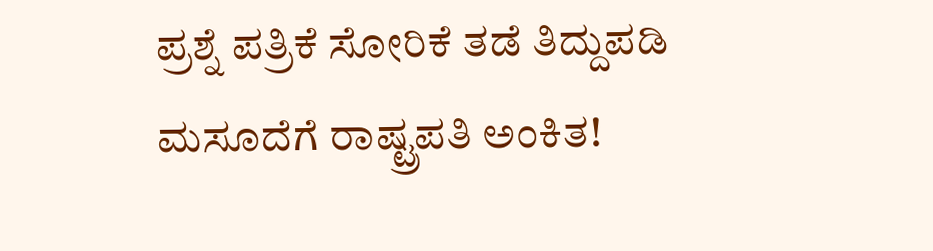ಪ್ರಶ್ನೆ ಪತ್ರಿಕೆ ಸೋರಿಕೆ ತಡೆ ತಿದ್ದುಪಡಿ ಮಸೂದೆಗೆ ರಾಷ್ಟ್ರಪತಿ ಅಂಕಿತ!